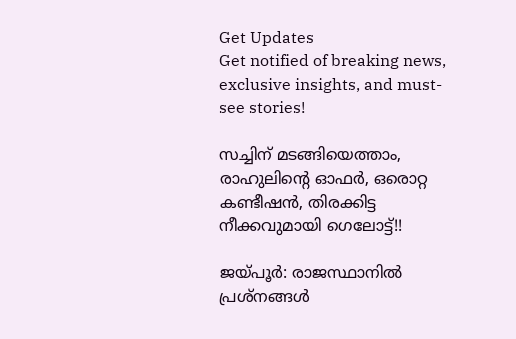Get Updates
Get notified of breaking news, exclusive insights, and must-see stories!

സച്ചിന് മടങ്ങിയെത്താം, രാഹുലിന്റെ ഓഫര്‍, ഒരൊറ്റ കണ്ടീഷന്‍, തിരക്കിട്ട നീക്കവുമായി ഗെലോട്ട്!!

ജയ്പൂര്‍: രാജസ്ഥാനില്‍ പ്രശ്‌നങ്ങള്‍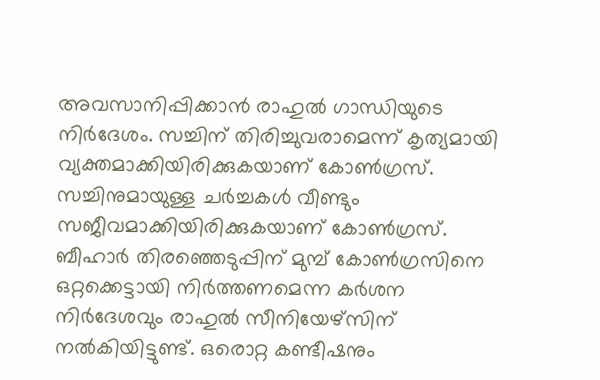അവസാനിപ്പിക്കാന്‍ രാഹുല്‍ ഗാന്ധിയുടെ നിര്‍ദേശം. സച്ചിന് തിരിച്ചുവരാമെന്ന് കൃത്യമായി വ്യക്തമാക്കിയിരിക്കുകയാണ് കോണ്‍ഗ്രസ്. സച്ചിനുമായുള്ള ചര്‍ച്ചകള്‍ വീണ്ടും സജീവമാക്കിയിരിക്കുകയാണ് കോണ്‍ഗ്രസ്. ബീഹാര്‍ തിരഞ്ഞെടുപ്പിന് മുമ്പ് കോണ്‍ഗ്രസിനെ ഒറ്റക്കെട്ടായി നിര്‍ത്തണമെന്ന കര്‍ശന നിര്‍ദേശവും രാഹുല്‍ സീനിയേഴ്‌സിന് നല്‍കിയിട്ടുണ്ട്. ഒരൊറ്റ കണ്ടീഷനും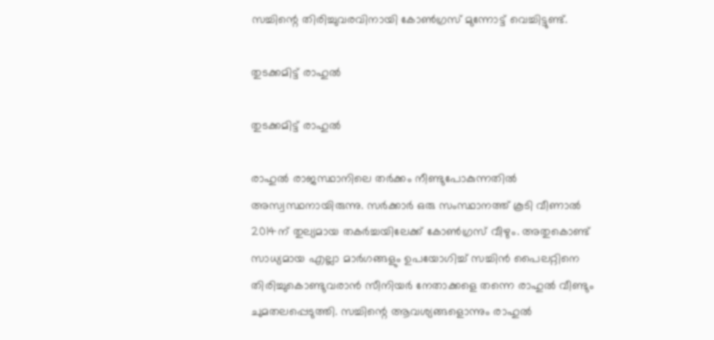സച്ചിന്റെ തിരിച്ചുവരവിനായി കോണ്‍ഗ്രസ് മുന്നോട്ട് വെച്ചിട്ടുണ്ട്.

തുടക്കമിട്ട് രാഹുല്‍

തുടക്കമിട്ട് രാഹുല്‍

രാഹുല്‍ രാജസ്ഥാനിലെ തര്‍ക്കം നീണ്ടുപോകുന്നതില്‍ അസ്വസ്ഥനായിരുന്നു. സര്‍ക്കാര്‍ ഒരു സംസ്ഥാനത്ത് കൂടി വീണാല്‍ 2014ന് തുല്യമായ തകര്‍ച്ചയിലേക്ക് കോണ്‍ഗ്രസ് വീഴും. അതുകൊണ്ട് സാധ്യമായ എല്ലാ മാര്‍ഗങ്ങളും ഉപയോഗിച്ച് സച്ചിന്‍ പൈലറ്റിനെ തിരിച്ചുകൊണ്ടുവരാന്‍ സീനിയര്‍ നേതാക്കളെ തന്നെ രാഹുല്‍ വീണ്ടും ചുമതലപ്പെടുത്തി. സച്ചിന്റെ ആവശ്യങ്ങളൊന്നും രാഹുല്‍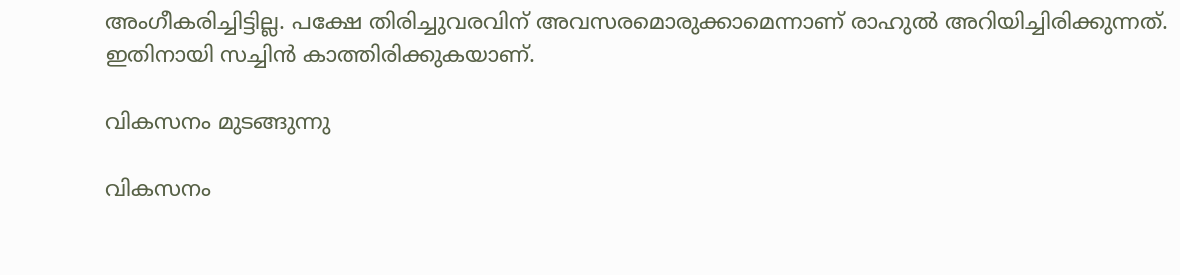അംഗീകരിച്ചിട്ടില്ല. പക്ഷേ തിരിച്ചുവരവിന് അവസരമൊരുക്കാമെന്നാണ് രാഹുല്‍ അറിയിച്ചിരിക്കുന്നത്. ഇതിനായി സച്ചിന്‍ കാത്തിരിക്കുകയാണ്.

വികസനം മുടങ്ങുന്നു

വികസനം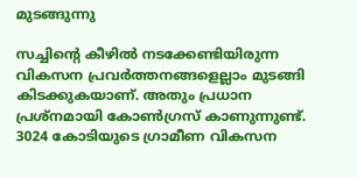മുടങ്ങുന്നു

സച്ചിന്റെ കീഴില്‍ നടക്കേണ്ടിയിരുന്ന വികസന പ്രവര്‍ത്തനങ്ങളെല്ലാം മുടങ്ങി കിടക്കുകയാണ്. അതും പ്രധാന പ്രശ്‌നമായി കോണ്‍ഗ്രസ് കാണുന്നുണ്ട്. 3024 കോടിയുടെ ഗ്രാമീണ വികസന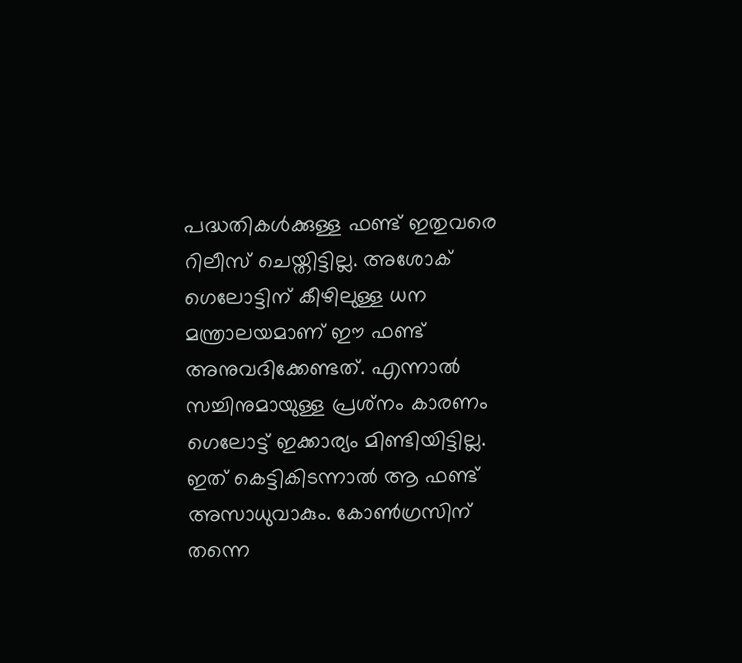പദ്ധതികള്‍ക്കുള്ള ഫണ്ട് ഇതുവരെ റിലീസ് ചെയ്തിട്ടില്ല. അശോക് ഗെലോട്ടിന് കീഴിലുള്ള ധന മന്ത്രാലയമാണ് ഈ ഫണ്ട് അനുവദിക്കേണ്ടത്. എന്നാല്‍ സച്ചിനുമായുള്ള പ്രശ്‌നം കാരണം ഗെലോട്ട് ഇക്കാര്യം മിണ്ടിയിട്ടില്ല. ഇത് കെട്ടികിടന്നാല്‍ ആ ഫണ്ട് അസാധുവാകും. കോണ്‍ഗ്രസിന് തന്നെ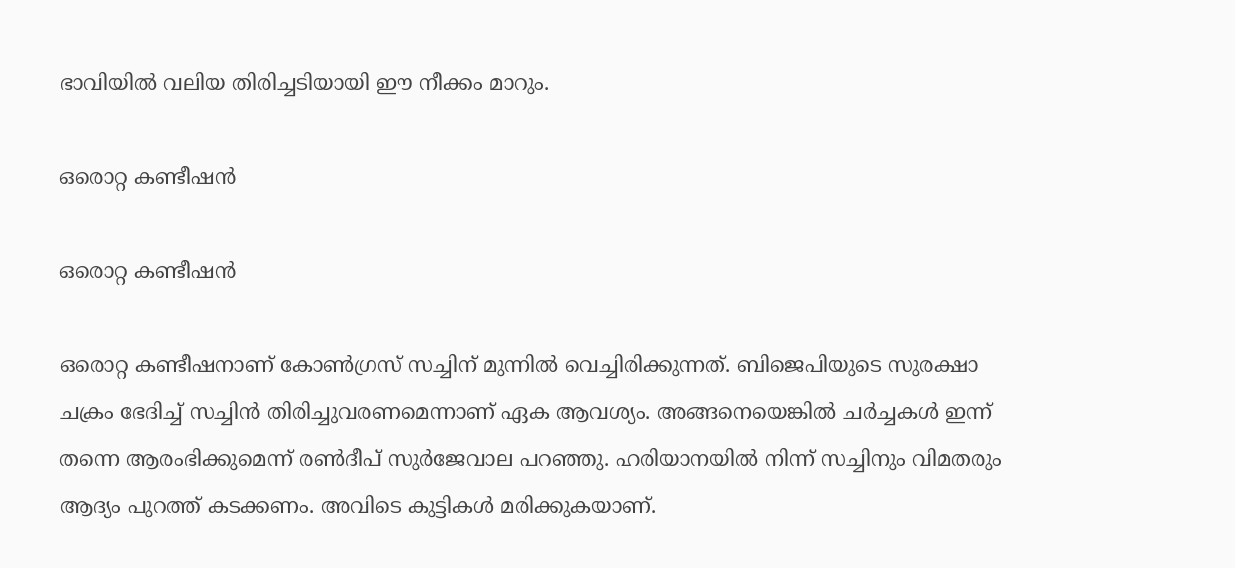ഭാവിയില്‍ വലിയ തിരിച്ചടിയായി ഈ നീക്കം മാറും.

ഒരൊറ്റ കണ്ടീഷന്‍

ഒരൊറ്റ കണ്ടീഷന്‍

ഒരൊറ്റ കണ്ടീഷനാണ് കോണ്‍ഗ്രസ് സച്ചിന് മുന്നില്‍ വെച്ചിരിക്കുന്നത്. ബിജെപിയുടെ സുരക്ഷാ ചക്രം ഭേദിച്ച് സച്ചിന്‍ തിരിച്ചുവരണമെന്നാണ് ഏക ആവശ്യം. അങ്ങനെയെങ്കില്‍ ചര്‍ച്ചകള്‍ ഇന്ന് തന്നെ ആരംഭിക്കുമെന്ന് രണ്‍ദീപ് സുര്‍ജേവാല പറഞ്ഞു. ഹരിയാനയില്‍ നിന്ന് സച്ചിനും വിമതരും ആദ്യം പുറത്ത് കടക്കണം. അവിടെ കുട്ടികള്‍ മരിക്കുകയാണ്.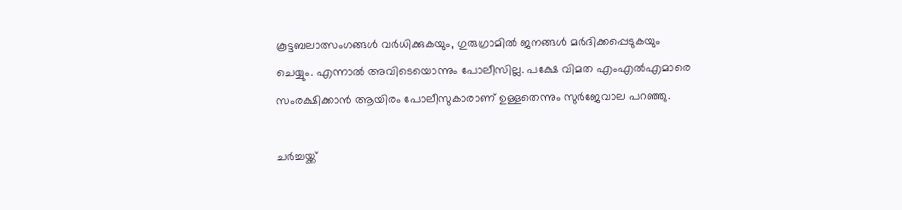കൂട്ടബലാത്സംഗങ്ങള്‍ വര്‍ധിക്കുകയും, ഗുരുഗ്രാമില്‍ ജനങ്ങള്‍ മര്‍ദിക്കപ്പെടുകയും ചെയ്യും. എന്നാല്‍ അവിടെയൊന്നും പോലീസില്ല. പക്ഷേ വിമത എംഎല്‍എമാരെ സംരക്ഷിക്കാന്‍ ആയിരം പോലീസുകാരാണ് ഉള്ളതെന്നും സുര്‍ജേവാല പറഞ്ഞു.

ചര്‍ച്ചയ്ക്ക്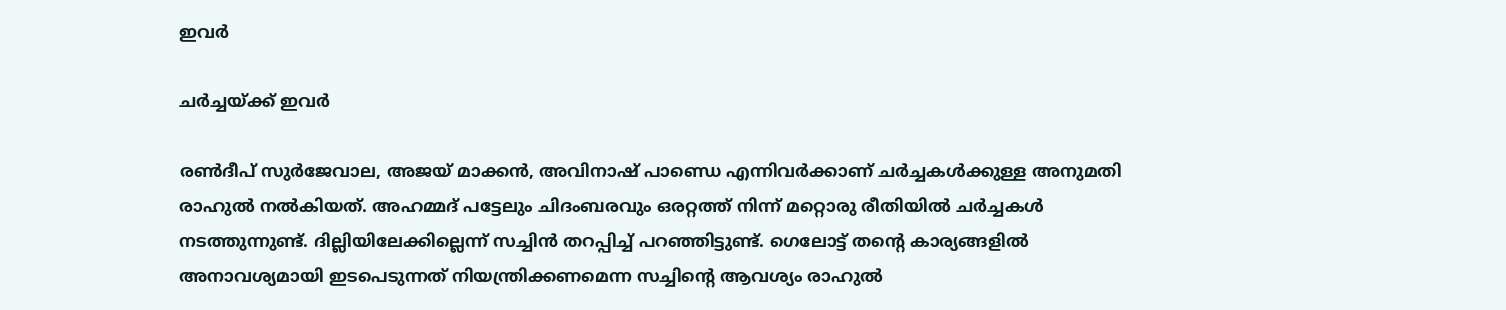ഇവര്‍

ചര്‍ച്ചയ്ക്ക് ഇവര്‍

രണ്‍ദീപ് സുര്‍ജേവാല, അജയ് മാക്കന്‍, അവിനാഷ് പാണ്ഡെ എന്നിവര്‍ക്കാണ് ചര്‍ച്ചകള്‍ക്കുള്ള അനുമതി രാഹുല്‍ നല്‍കിയത്. അഹമ്മദ് പട്ടേലും ചിദംബരവും ഒരറ്റത്ത് നിന്ന് മറ്റൊരു രീതിയില്‍ ചര്‍ച്ചകള്‍ നടത്തുന്നുണ്ട്. ദില്ലിയിലേക്കില്ലെന്ന് സച്ചിന്‍ തറപ്പിച്ച് പറഞ്ഞിട്ടുണ്ട്. ഗെലോട്ട് തന്റെ കാര്യങ്ങളില്‍ അനാവശ്യമായി ഇടപെടുന്നത് നിയന്ത്രിക്കണമെന്ന സച്ചിന്റെ ആവശ്യം രാഹുല്‍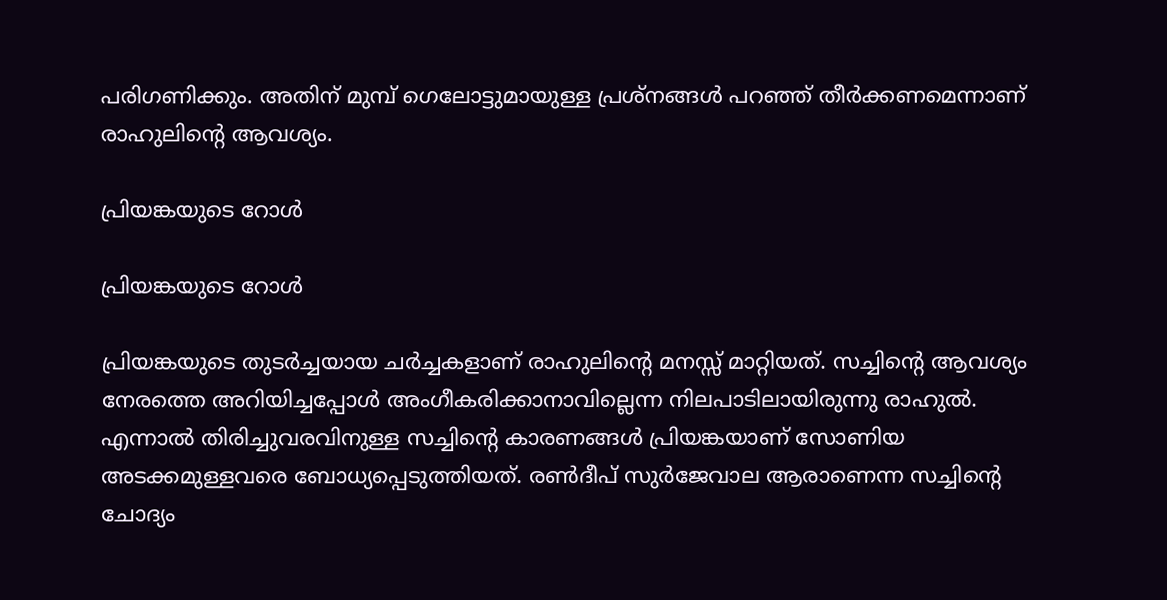പരിഗണിക്കും. അതിന് മുമ്പ് ഗെലോട്ടുമായുള്ള പ്രശ്‌നങ്ങള്‍ പറഞ്ഞ് തീര്‍ക്കണമെന്നാണ് രാഹുലിന്റെ ആവശ്യം.

പ്രിയങ്കയുടെ റോള്‍

പ്രിയങ്കയുടെ റോള്‍

പ്രിയങ്കയുടെ തുടര്‍ച്ചയായ ചര്‍ച്ചകളാണ് രാഹുലിന്റെ മനസ്സ് മാറ്റിയത്. സച്ചിന്റെ ആവശ്യം നേരത്തെ അറിയിച്ചപ്പോള്‍ അംഗീകരിക്കാനാവില്ലെന്ന നിലപാടിലായിരുന്നു രാഹുല്‍. എന്നാല്‍ തിരിച്ചുവരവിനുള്ള സച്ചിന്റെ കാരണങ്ങള്‍ പ്രിയങ്കയാണ് സോണിയ അടക്കമുള്ളവരെ ബോധ്യപ്പെടുത്തിയത്. രണ്‍ദീപ് സുര്‍ജേവാല ആരാണെന്ന സച്ചിന്റെ ചോദ്യം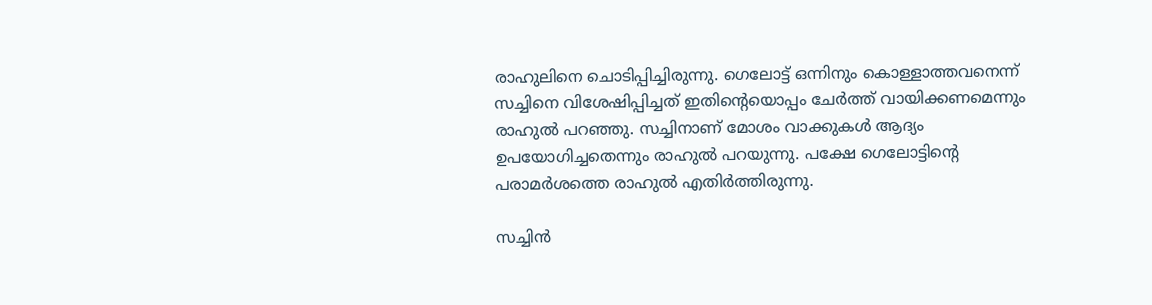രാഹുലിനെ ചൊടിപ്പിച്ചിരുന്നു. ഗെലോട്ട് ഒന്നിനും കൊള്ളാത്തവനെന്ന് സച്ചിനെ വിശേഷിപ്പിച്ചത് ഇതിന്റെയൊപ്പം ചേര്‍ത്ത് വായിക്കണമെന്നും രാഹുല്‍ പറഞ്ഞു. സച്ചിനാണ് മോശം വാക്കുകള്‍ ആദ്യം ഉപയോഗിച്ചതെന്നും രാഹുല്‍ പറയുന്നു. പക്ഷേ ഗെലോട്ടിന്റെ പരാമര്‍ശത്തെ രാഹുല്‍ എതിര്‍ത്തിരുന്നു.

സച്ചിന്‍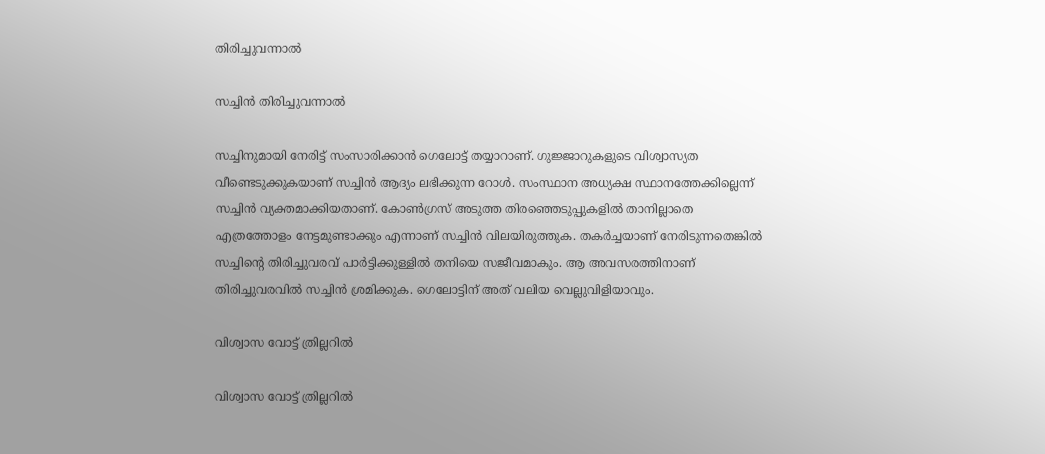തിരിച്ചുവന്നാല്‍

സച്ചിന്‍ തിരിച്ചുവന്നാല്‍

സച്ചിനുമായി നേരിട്ട് സംസാരിക്കാന്‍ ഗെലോട്ട് തയ്യാറാണ്. ഗുജ്ജാറുകളുടെ വിശ്വാസ്യത വീണ്ടെടുക്കുകയാണ് സച്ചിന്‍ ആദ്യം ലഭിക്കുന്ന റോള്‍. സംസ്ഥാന അധ്യക്ഷ സ്ഥാനത്തേക്കില്ലെന്ന് സച്ചിന്‍ വ്യക്തമാക്കിയതാണ്. കോണ്‍ഗ്രസ് അടുത്ത തിരഞ്ഞെടുപ്പുകളില്‍ താനില്ലാതെ എത്രത്തോളം നേട്ടമുണ്ടാക്കും എന്നാണ് സച്ചിന്‍ വിലയിരുത്തുക. തകര്‍ച്ചയാണ് നേരിടുന്നതെങ്കില്‍ സച്ചിന്റെ തിരിച്ചുവരവ് പാര്‍ട്ടിക്കുള്ളില്‍ തനിയെ സജീവമാകും. ആ അവസരത്തിനാണ് തിരിച്ചുവരവില്‍ സച്ചിന്‍ ശ്രമിക്കുക. ഗെലോട്ടിന് അത് വലിയ വെല്ലുവിളിയാവും.

വിശ്വാസ വോട്ട് ത്രില്ലറില്‍

വിശ്വാസ വോട്ട് ത്രില്ലറില്‍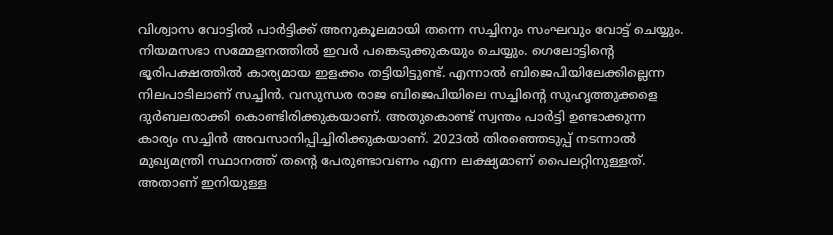വിശ്വാസ വോട്ടില്‍ പാര്‍ട്ടിക്ക് അനുകൂലമായി തന്നെ സച്ചിനും സംഘവും വോട്ട് ചെയ്യും. നിയമസഭാ സമ്മേളനത്തില്‍ ഇവര്‍ പങ്കെടുക്കുകയും ചെയ്യും. ഗെലോട്ടിന്റെ ഭൂരിപക്ഷത്തില്‍ കാര്യമായ ഇളക്കം തട്ടിയിട്ടുണ്ട്. എന്നാല്‍ ബിജെപിയിലേക്കില്ലെന്ന നിലപാടിലാണ് സച്ചിന്‍. വസുന്ധര രാജ ബിജെപിയിലെ സച്ചിന്റെ സുഹൃത്തുക്കളെ ദുര്‍ബലരാക്കി കൊണ്ടിരിക്കുകയാണ്. അതുകൊണ്ട് സ്വന്തം പാര്‍ട്ടി ഉണ്ടാക്കുന്ന കാര്യം സച്ചിന്‍ അവസാനിപ്പിച്ചിരിക്കുകയാണ്. 2023ല്‍ തിരഞ്ഞെടുപ്പ് നടന്നാല്‍ മുഖ്യമന്ത്രി സ്ഥാനത്ത് തന്റെ പേരുണ്ടാവണം എന്ന ലക്ഷ്യമാണ് പൈലറ്റിനുള്ളത്. അതാണ് ഇനിയുള്ള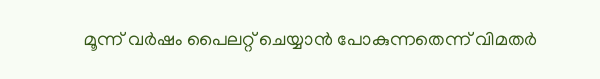മൂന്ന് വര്‍ഷം പൈലറ്റ് ചെയ്യാന്‍ പോകുന്നതെന്ന് വിമതര്‍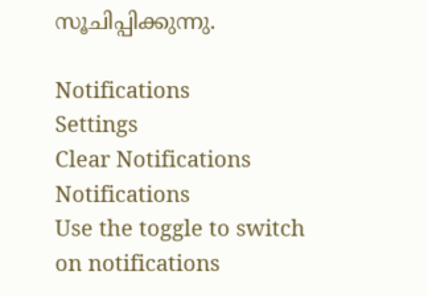സൂചിപ്പിക്കുന്നു.

Notifications
Settings
Clear Notifications
Notifications
Use the toggle to switch on notifications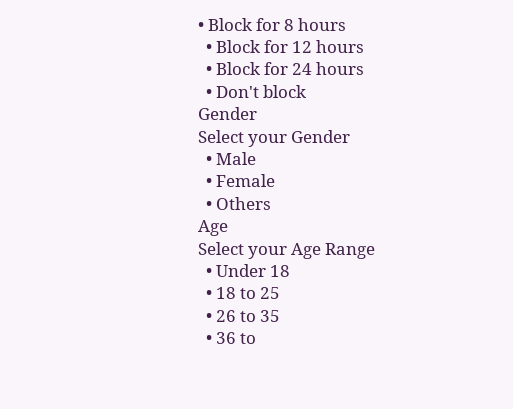• Block for 8 hours
  • Block for 12 hours
  • Block for 24 hours
  • Don't block
Gender
Select your Gender
  • Male
  • Female
  • Others
Age
Select your Age Range
  • Under 18
  • 18 to 25
  • 26 to 35
  • 36 to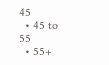45
  • 45 to 55
  • 55+